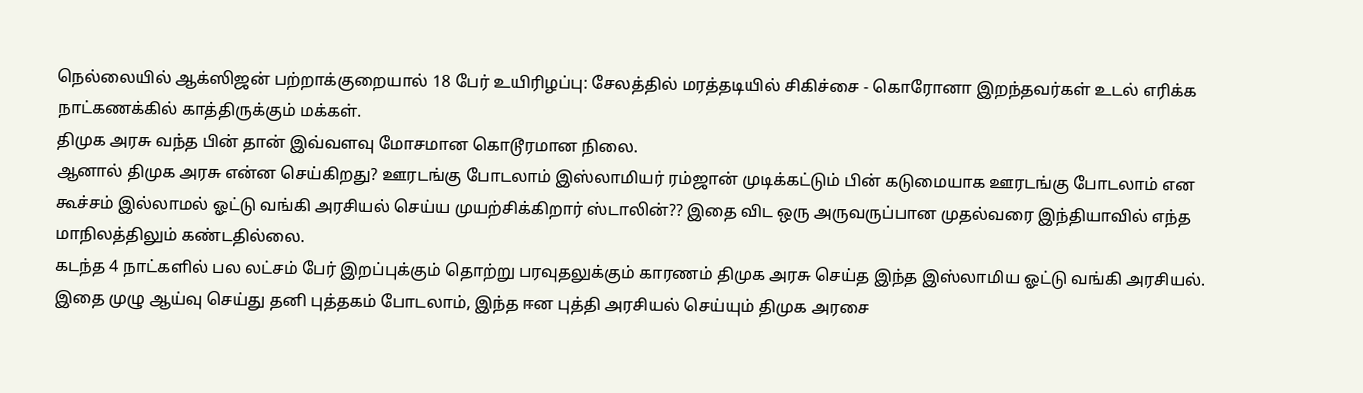நெல்லையில் ஆக்ஸிஜன் பற்றாக்குறையால் 18 பேர் உயிரிழப்பு: சேலத்தில் மரத்தடியில் சிகிச்சை - கொரோனா இறந்தவர்கள் உடல் எரிக்க நாட்கணக்கில் காத்திருக்கும் மக்கள்.
திமுக அரசு வந்த பின் தான் இவ்வளவு மோசமான கொடூரமான நிலை.
ஆனால் திமுக அரசு என்ன செய்கிறது? ஊரடங்கு போடலாம் இஸ்லாமியர் ரம்ஜான் முடிக்கட்டும் பின் கடுமையாக ஊரடங்கு போடலாம் என கூச்சம் இல்லாமல் ஓட்டு வங்கி அரசியல் செய்ய முயற்சிக்கிறார் ஸ்டாலின்?? இதை விட ஒரு அருவருப்பான முதல்வரை இந்தியாவில் எந்த மாநிலத்திலும் கண்டதில்லை.
கடந்த 4 நாட்களில் பல லட்சம் பேர் இறப்புக்கும் தொற்று பரவுதலுக்கும் காரணம் திமுக அரசு செய்த இந்த இஸ்லாமிய ஓட்டு வங்கி அரசியல். இதை முழு ஆய்வு செய்து தனி புத்தகம் போடலாம், இந்த ஈன புத்தி அரசியல் செய்யும் திமுக அரசை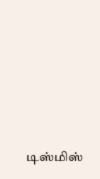டிஸ்மிஸ்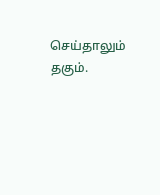செய்தாலும் தகும்.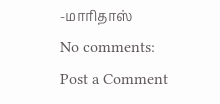-மாரிதாஸ்
No comments:
Post a Comment